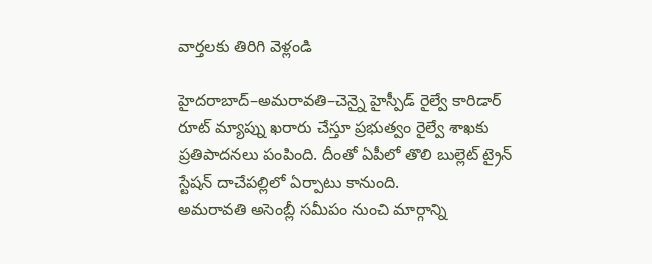వార్తలకు తిరిగి వెళ్లండి

హైదరాబాద్–అమరావతి–చెన్నై హైస్పీడ్ రైల్వే కారిడార్ రూట్ మ్యాప్ను ఖరారు చేస్తూ ప్రభుత్వం రైల్వే శాఖకు ప్రతిపాదనలు పంపింది. దీంతో ఏపీలో తొలి బుల్లెట్ ట్రైన్ స్టేషన్ దాచేపల్లిలో ఏర్పాటు కానుంది.
అమరావతి అసెంబ్లీ సమీపం నుంచి మార్గాన్ని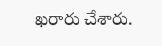ఖరారు చేశారు.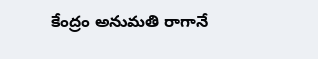కేంద్రం అనుమతి రాగానే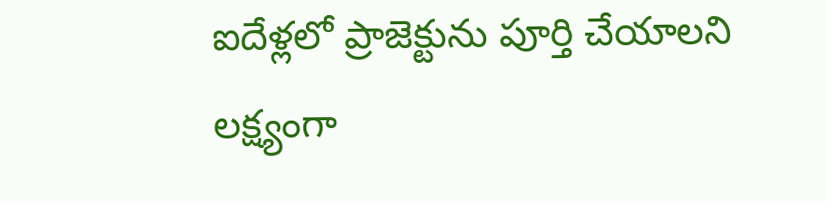ఐదేళ్లలో ప్రాజెక్టును పూర్తి చేయాలని లక్ష్యంగా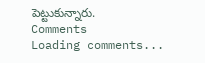పెట్టుకున్నారు.
Comments
Loading comments...